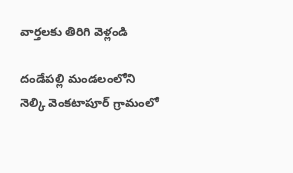వార్తలకు తిరిగి వెళ్లండి

దండేపల్లి మండలంలోని నెల్కి వెంకటాపూర్ గ్రామంలో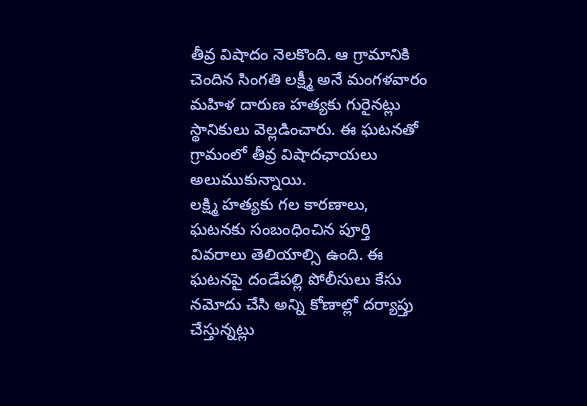తీవ్ర విషాదం నెలకొంది. ఆ గ్రామానికి చెందిన సింగతి లక్ష్మీ అనే మంగళవారం మహిళ దారుణ హత్యకు గురైనట్లు స్థానికులు వెల్లడించారు. ఈ ఘటనతో గ్రామంలో తీవ్ర విషాదఛాయలు అలుముకున్నాయి.
లక్ష్మి హత్యకు గల కారణాలు, ఘటనకు సంబంధించిన పూర్తి వివరాలు తెలియాల్సి ఉంది. ఈ ఘటనపై దండేపల్లి పోలీసులు కేసు నమోదు చేసి అన్ని కోణాల్లో దర్యాప్తు చేస్తున్నట్లు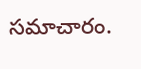సమాచారం.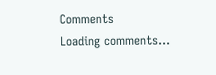Comments
Loading comments...